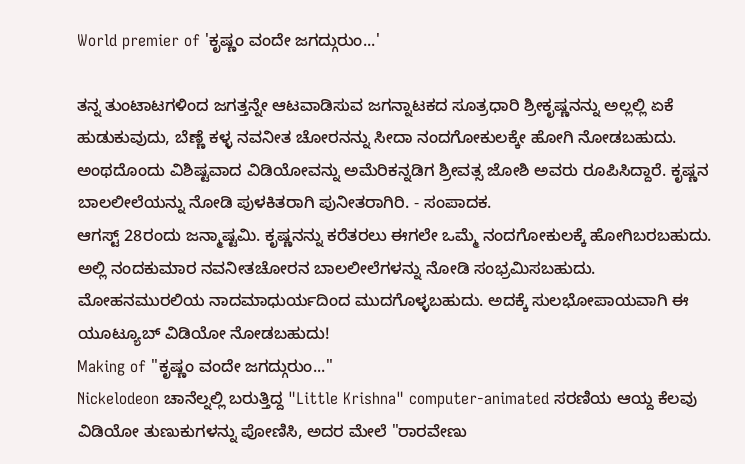World premier of 'ಕೃಷ್ಣಂ ವಂದೇ ಜಗದ್ಗುರುಂ...'

ತನ್ನ ತುಂಟಾಟಗಳಿಂದ ಜಗತ್ತನ್ನೇ ಆಟವಾಡಿಸುವ ಜಗನ್ನಾಟಕದ ಸೂತ್ರಧಾರಿ ಶ್ರೀಕೃಷ್ಣನನ್ನು ಅಲ್ಲಲ್ಲಿ ಏಕೆ ಹುಡುಕುವುದು, ಬೆಣ್ಣೆ ಕಳ್ಳ ನವನೀತ ಚೋರನನ್ನು ಸೀದಾ ನಂದಗೋಕುಲಕ್ಕೇ ಹೋಗಿ ನೋಡಬಹುದು. ಅಂಥದೊಂದು ವಿಶಿಷ್ಟವಾದ ವಿಡಿಯೋವನ್ನು ಅಮೆರಿಕನ್ನಡಿಗ ಶ್ರೀವತ್ಸ ಜೋಶಿ ಅವರು ರೂಪಿಸಿದ್ದಾರೆ. ಕೃಷ್ಣನ ಬಾಲಲೀಲೆಯನ್ನು ನೋಡಿ ಪುಳಕಿತರಾಗಿ ಪುನೀತರಾಗಿರಿ. - ಸಂಪಾದಕ.
ಆಗಸ್ಟ್ 28ರಂದು ಜನ್ಮಾಷ್ಟಮಿ. ಕೃಷ್ಣನನ್ನು ಕರೆತರಲು ಈಗಲೇ ಒಮ್ಮೆ ನಂದಗೋಕುಲಕ್ಕೆ ಹೋಗಿಬರಬಹುದು. ಅಲ್ಲಿ ನಂದಕುಮಾರ ನವನೀತಚೋರನ ಬಾಲಲೀಲೆಗಳನ್ನು ನೋಡಿ ಸಂಭ್ರಮಿಸಬಹುದು. ಮೋಹನಮುರಲಿಯ ನಾದಮಾಧುರ್ಯದಿಂದ ಮುದಗೊಳ್ಳಬಹುದು. ಅದಕ್ಕೆ ಸುಲಭೋಪಾಯವಾಗಿ ಈ ಯೂಟ್ಯೂಬ್ ವಿಡಿಯೋ ನೋಡಬಹುದು!
Making of "ಕೃಷ್ಣಂ ವಂದೇ ಜಗದ್ಗುರುಂ..."
Nickelodeon ಚಾನೆಲ್ನಲ್ಲಿ ಬರುತ್ತಿದ್ದ "Little Krishna" computer-animated ಸರಣಿಯ ಆಯ್ದ ಕೆಲವು ವಿಡಿಯೋ ತುಣುಕುಗಳನ್ನು ಪೋಣಿಸಿ, ಅದರ ಮೇಲೆ "ರಾರವೇಣು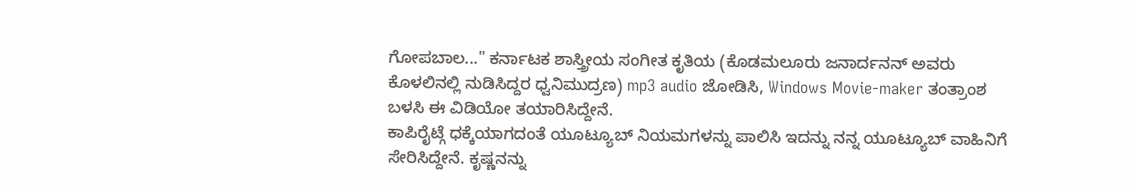ಗೋಪಬಾಲ..." ಕರ್ನಾಟಕ ಶಾಸ್ತ್ರೀಯ ಸಂಗೀತ ಕೃತಿಯ (ಕೊಡಮಲೂರು ಜನಾರ್ದನನ್ ಅವರು ಕೊಳಲಿನಲ್ಲಿ ನುಡಿಸಿದ್ದರ ಧ್ವನಿಮುದ್ರಣ) mp3 audio ಜೋಡಿಸಿ, Windows Movie-maker ತಂತ್ರಾಂಶ ಬಳಸಿ ಈ ವಿಡಿಯೋ ತಯಾರಿಸಿದ್ದೇನೆ.
ಕಾಪಿರೈಟ್ಗೆ ಧಕ್ಕೆಯಾಗದಂತೆ ಯೂಟ್ಯೂಬ್ ನಿಯಮಗಳನ್ನು ಪಾಲಿಸಿ ಇದನ್ನು ನನ್ನ ಯೂಟ್ಯೂಬ್ ವಾಹಿನಿಗೆ ಸೇರಿಸಿದ್ದೇನೆ. ಕೃಷ್ಣನನ್ನು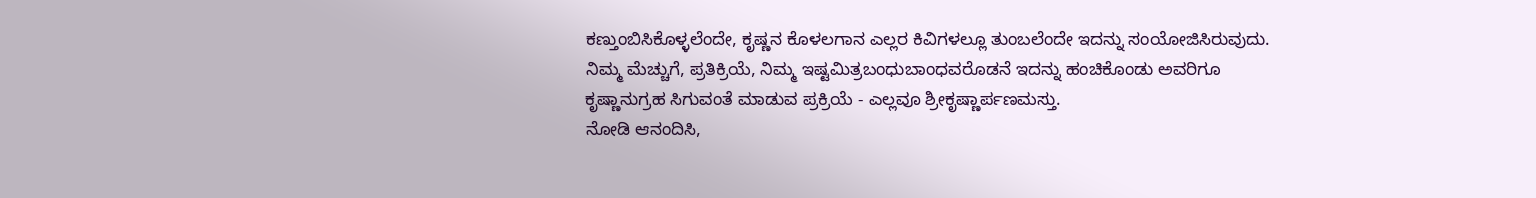ಕಣ್ತುಂಬಿಸಿಕೊಳ್ಳಲೆಂದೇ, ಕೃಷ್ಣನ ಕೊಳಲಗಾನ ಎಲ್ಲರ ಕಿವಿಗಳಲ್ಲೂ ತುಂಬಲೆಂದೇ ಇದನ್ನು ಸಂಯೋಜಿಸಿರುವುದು. ನಿಮ್ಮ ಮೆಚ್ಚುಗೆ, ಪ್ರತಿಕ್ರಿಯೆ, ನಿಮ್ಮ ಇಷ್ಟಮಿತ್ರಬಂಧುಬಾಂಧವರೊಡನೆ ಇದನ್ನು ಹಂಚಿಕೊಂಡು ಅವರಿಗೂ ಕೃಷ್ಣಾನುಗ್ರಹ ಸಿಗುವಂತೆ ಮಾಡುವ ಪ್ರಕ್ರಿಯೆ - ಎಲ್ಲವೂ ಶ್ರೀಕೃಷ್ಣಾರ್ಪಣಮಸ್ತು.
ನೋಡಿ ಆನಂದಿಸಿ,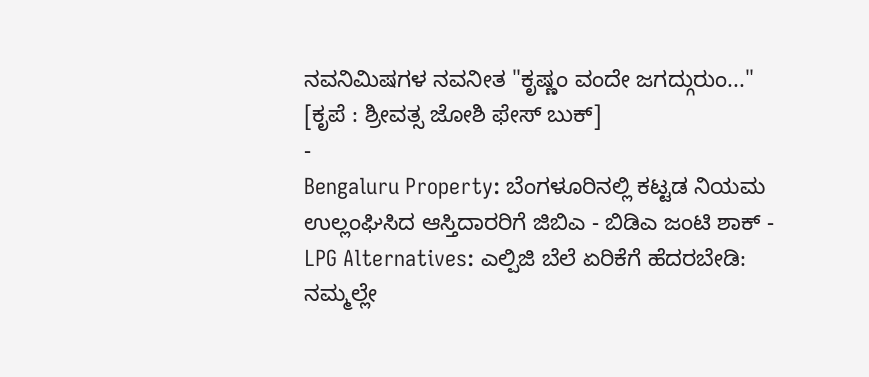ನವನಿಮಿಷಗಳ ನವನೀತ "ಕೃಷ್ಣಂ ವಂದೇ ಜಗದ್ಗುರುಂ..."
[ಕೃಪೆ : ಶ್ರೀವತ್ಸ ಜೋಶಿ ಫೇಸ್ ಬುಕ್]
-
Bengaluru Property: ಬೆಂಗಳೂರಿನಲ್ಲಿ ಕಟ್ಟಡ ನಿಯಮ ಉಲ್ಲಂಘಿಸಿದ ಆಸ್ತಿದಾರರಿಗೆ ಜಿಬಿಎ - ಬಿಡಿಎ ಜಂಟಿ ಶಾಕ್ -
LPG Alternatives: ಎಲ್ಪಿಜಿ ಬೆಲೆ ಏರಿಕೆಗೆ ಹೆದರಬೇಡಿ: ನಮ್ಮಲ್ಲೇ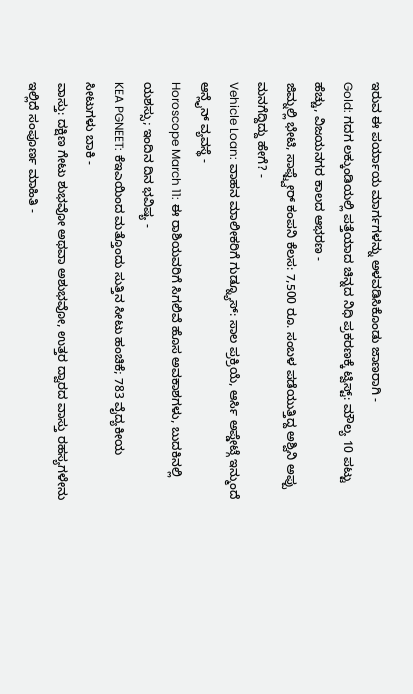ಇರುವ ಈ ಪರ್ಯಾಯ ಮಾರ್ಗಗಳನ್ನು ಅಳವಡಿಸಿಕೊಂಡು ಜಾಣರಾಗಿ -
Gold: ಗದಗ ಲಕ್ಕುಂಡಿಯಲ್ಲಿ ಪತ್ತೆಯಾದ ಚಿನ್ನದ ನಿಧಿ ಪ್ರಕರಣಕ್ಕೆ ಟ್ವಿಸ್ಟ್: ಮೌಲ್ಯ 10 ಪಟ್ಟು ಹೆಚ್ಚು, ವಿಜಯನಗರ ಕಾಲದ ಆಭರಣ -
ಜಿಮ್ನಲ್ಲಿ ಭೇಟಿ, ಸಾಫ್ಟ್ವೇರ್ ಕಂಪನಿ ಕೆಲಸ: 7,500 ರೂ. ಸಂಬಳ ಪಡೆಯುತ್ತಿದ್ದ ಅಶ್ವಿನಿ ಅಪ್ಪು ಮನಗೆದ್ದಿದ್ದು ಹೇಗೆ? -
Vehicle Loan: ವಾಹನ ಮಾಲೀಕರಿಗೆ ಗುಡ್ನ್ಯೂಸ್: ಸಾಲ ಪ್ರಕ್ರಿಯೆ, ಆರ್ಸಿ ಅಪ್ಡೇಟ್ಗೆ ಇನ್ಮುಂದೆ ಆನ್ಲೈನ್ ವ್ಯವಸ್ಥೆ -
Horoscope March 11: ಈ ರಾಶಿಯವರಿಗೆ ಸಿಗಲಿವೆ ಹೊಸ ಅವಕಾಶಗಳು, ಬುದಕಿನಲ್ಲಿ ಯಶಸ್ಸು; ಇಂದಿನ ದಿನ ಭವಿಷ್ಯ -
KEA PGNEET: ಕೆಇಎಯಿಂದ ಮತ್ತೊಂದು ಸುತ್ತಿನ ಸೀಟು ಹಂಚಿಕೆ; 783 ವೈದ್ಯಕೀಯ ಸೀಟುಗಳು ಬಾಕಿ -
ವಾಸ್ತು: ದಕ್ಷಿಣ ಗೇಟು ಶುಭವೋ ಅಥವಾ ಅಶುಭವೋ, ಉತ್ತರ ದ್ವಾರದ ವಾಸ್ತು ರಹಸ್ಯಗಳೇನು ಇಲ್ಲಿದೆ ಸಂಪೂರ್ಣ ಮಾಹಿತಿ -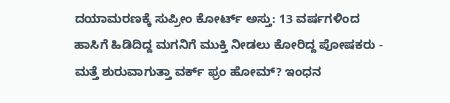ದಯಾಮರಣಕ್ಕೆ ಸುಪ್ರೀಂ ಕೋರ್ಟ್ ಅಸ್ತು: 13 ವರ್ಷಗಳಿಂದ ಹಾಸಿಗೆ ಹಿಡಿದಿದ್ದ ಮಗನಿಗೆ ಮುಕ್ತಿ ನೀಡಲು ಕೋರಿದ್ದ ಪೋಷಕರು -
ಮತ್ತೆ ಶುರುವಾಗುತ್ತಾ ವರ್ಕ್ ಫ್ರಂ ಹೋಮ್? ಇಂಧನ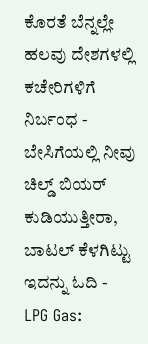ಕೊರತೆ ಬೆನ್ನಲ್ಲೇ ಹಲವು ದೇಶಗಳಲ್ಲಿ ಕಚೇರಿಗಳಿಗೆ ನಿರ್ಬಂಧ -
ಬೇಸಿಗೆಯಲ್ಲಿ ನೀವು ಚಿಲ್ಡ್ ಬಿಯರ್ ಕುಡಿಯುತ್ತೀರಾ, ಬಾಟಲ್ ಕೆಳಗಿಟ್ಟು ಇದನ್ನು ಓದಿ -
LPG Gas: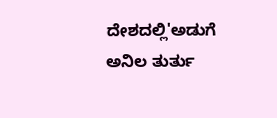ದೇಶದಲ್ಲಿ'ಅಡುಗೆ ಅನಿಲ ತುರ್ತು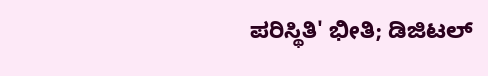ಪರಿಸ್ಥಿತಿ' ಭೀತಿ; ಡಿಜಿಟಲ್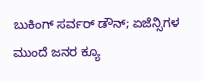ಬುಕಿಂಗ್ ಸರ್ವರ್ ಡೌನ್; ಏಜೆನ್ಸಿಗಳ ಮುಂದೆ ಜನರ ಕ್ಯೂ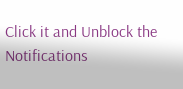Click it and Unblock the Notifications